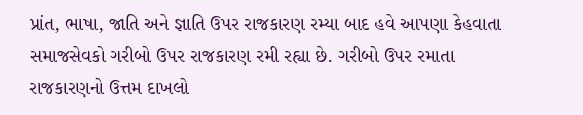પ્રાંત, ભાષા, જાતિ અને જ્ઞાતિ ઉપર રાજકારણ રમ્યા બાદ હવે આપણા કેહવાતા સમાજસેવકો ગરીબો ઉપર રાજકારણ રમી રહ્યા છે. ગરીબો ઉપર રમાતા રાજકારણનો ઉત્તમ દાખલો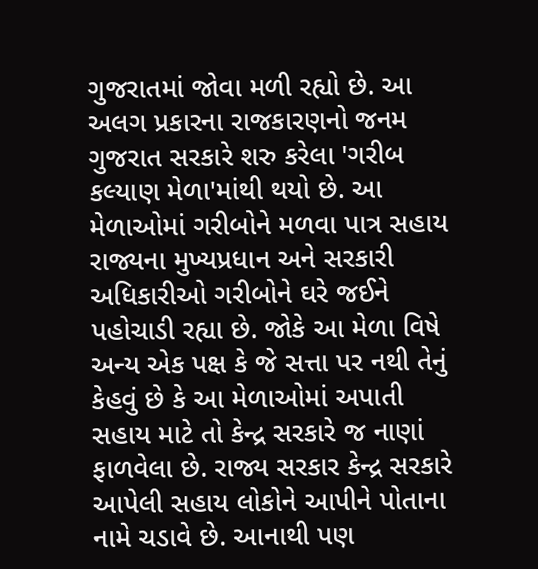ગુજરાતમાં જોવા મળી રહ્યો છે. આ અલગ પ્રકારના રાજકારણનો જનમ ગુજરાત સરકારે શરુ કરેલા 'ગરીબ કલ્યાણ મેળા'માંથી થયો છે. આ મેળાઓમાં ગરીબોને મળવા પાત્ર સહાય રાજ્યના મુખ્યપ્રધાન અને સરકારી અધિકારીઓ ગરીબોને ઘરે જઈને પહોચાડી રહ્યા છે. જોકે આ મેળા વિષે અન્ય એક પક્ષ કે જે સત્તા પર નથી તેનું કેહવું છે કે આ મેળાઓમાં અપાતી સહાય માટે તો કેન્દ્ર સરકારે જ નાણાં ફાળવેલા છે. રાજ્ય સરકાર કેન્દ્ર સરકારે આપેલી સહાય લોકોને આપીને પોતાના નામે ચડાવે છે. આનાથી પણ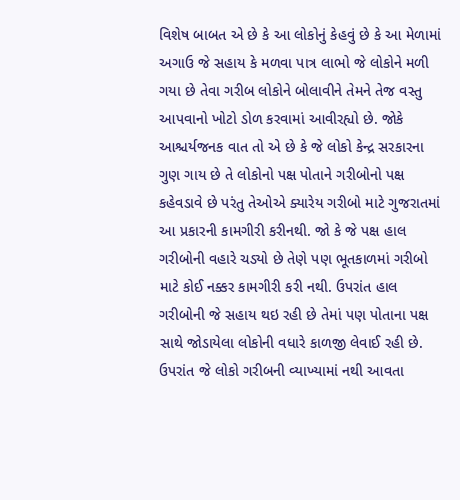વિશેષ બાબત એ છે કે આ લોકોનું કેહવું છે કે આ મેળામાં અગાઉ જે સહાય કે મળવા પાત્ર લાભો જે લોકોને મળી ગયા છે તેવા ગરીબ લોકોને બોલાવીને તેમને તેજ વસ્તુ આપવાનો ખોટો ડોળ કરવામાં આવીરહ્યો છે. જોકે આશ્ચર્યજનક વાત તો એ છે કે જે લોકો કેન્દ્ર સરકારના ગુણ ગાય છે તે લોકોનો પક્ષ પોતાને ગરીબોનો પક્ષ કહેવડાવે છે પરંતુ તેઓએ ક્યારેય ગરીબો માટે ગુજરાતમાં આ પ્રકારની કામગીરી કરીનથી. જો કે જે પક્ષ હાલ ગરીબોની વહારે ચડ્યો છે તેણે પણ ભૂતકાળમાં ગરીબો માટે કોઈ નક્કર કામગીરી કરી નથી. ઉપરાંત હાલ ગરીબોની જે સહાય થઇ રહી છે તેમાં પણ પોતાના પક્ષ સાથે જોડાયેલા લોકોની વધારે કાળજી લેવાઈ રહી છે. ઉપરાંત જે લોકો ગરીબની વ્યાખ્યામાં નથી આવતા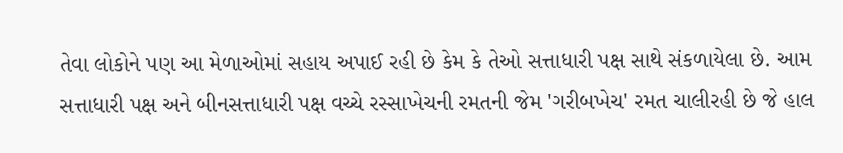તેવા લોકોને પણ આ મેળાઓમાં સહાય અપાઈ રહી છે કેમ કે તેઓ સત્તાધારી પક્ષ સાથે સંકળાયેલા છે. આમ સત્તાધારી પક્ષ અને બીનસત્તાધારી પક્ષ વચ્ચે રસ્સાખેચની રમતની જેમ 'ગરીબખેચ' રમત ચાલીરહી છે જે હાલ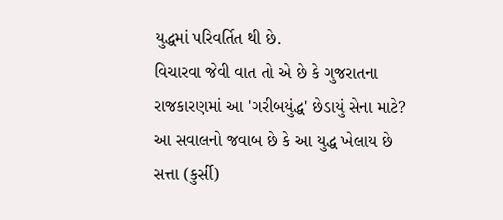યુદ્ધમાં પરિવર્તિત થી છે.
વિચારવા જેવી વાત તો એ છે કે ગુજરાતના રાજકારણમાં આ 'ગરીબયુંદ્ધ' છેડાયું સેના માટે?
આ સવાલનો જવાબ છે કે આ યુદ્ધ ખેલાય છે સત્તા (કુર્સી)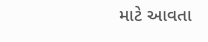માટે આવતા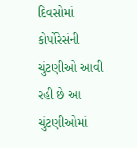દિવસોમાં કોર્પોરેસંની ચુંટણીઓ આવી રહી છે આ ચુંટણીઓમાં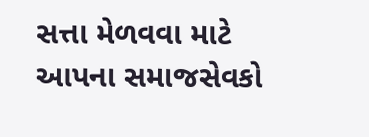સત્તા મેળવવા માટે આપના સમાજસેવકો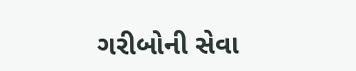ગરીબોની સેવા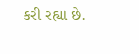કરી રહ્યા છે.